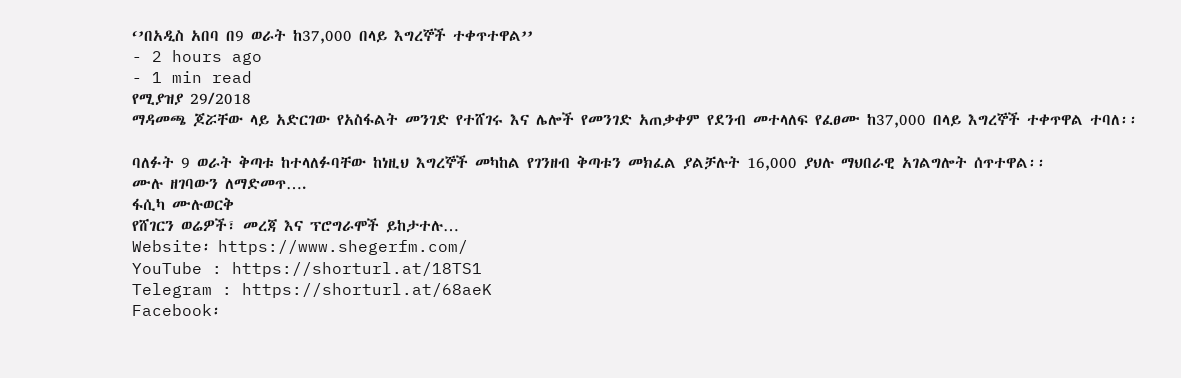‘’በአዲስ አበባ በ9 ወራት ከ37,000 በላይ እግረኞች ተቀጥተዋል’’
- 2 hours ago
- 1 min read
የሚያዝያ 29/2018
ማዳመጫ ጆሯቸው ላይ አድርገው የአስፋልት መንገድ የተሸገሩ እና ሌሎች የመንገድ አጠቃቀም የደንብ መተላለፍ የፈፀሙ ከ37,000 በላይ እግረኞች ተቀጥዋል ተባለ፡፡

ባለፉት 9 ወራት ቅጣቱ ከተላለፉባቸው ከነዚህ እግረኞች መካከል የገንዘብ ቅጣቱን መክፈል ያልቻሉት 16,000 ያህሉ ማህበራዊ አገልግሎት ሰጥተዋል፡፡
ሙሉ ዘገባውን ለማድመጥ….
ፋሲካ ሙሉወርቅ
የሸገርን ወሬዎች፣ መረጃ እና ፕሮግራሞች ይከታተሉ…
Website፡ https://www.shegerfm.com/
YouTube : https://shorturl.at/18TS1
Telegram : https://shorturl.at/68aeK
Facebook፡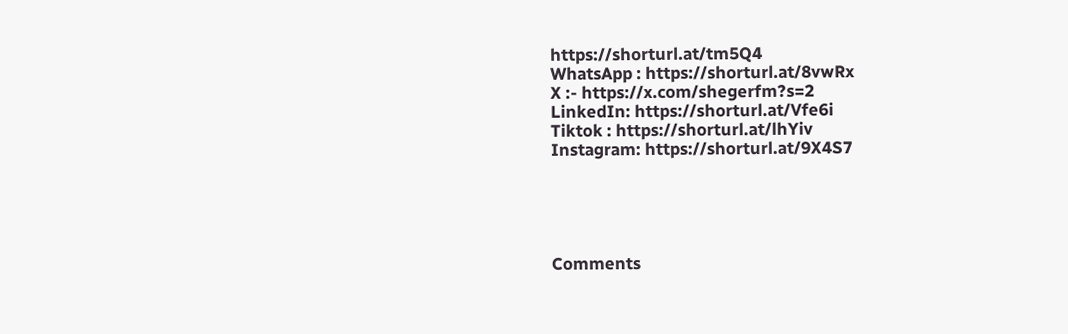https://shorturl.at/tm5Q4
WhatsApp : https://shorturl.at/8vwRx
X :- https://x.com/shegerfm?s=2
LinkedIn: https://shorturl.at/Vfe6i
Tiktok : https://shorturl.at/lhYiv
Instagram: https://shorturl.at/9X4S7





Comments